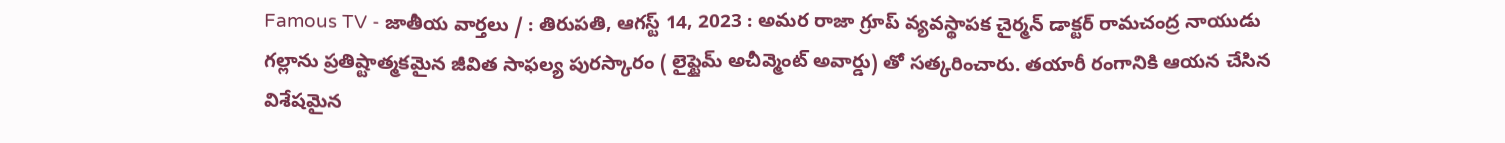Famous TV - జాతీయ వార్తలు / : తిరుపతి, ఆగస్ట్ 14, 2023 : అమర రాజా గ్రూప్ వ్యవస్థాపక చైర్మన్ డాక్టర్ రామచంద్ర నాయుడు గల్లాను ప్రతిష్టాత్మకమైన జీవిత సాఫల్య పురస్కారం ( లైఫ్టైమ్ అచీవ్మెంట్ అవార్డు) తో సత్కరించారు. తయారీ రంగానికి ఆయన చేసిన విశేషమైన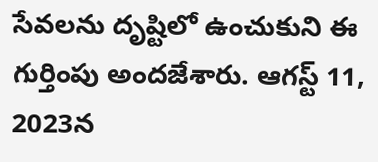సేవలను దృష్టిలో ఉంచుకుని ఈ గుర్తింపు అందజేశారు. ఆగస్ట్ 11, 2023న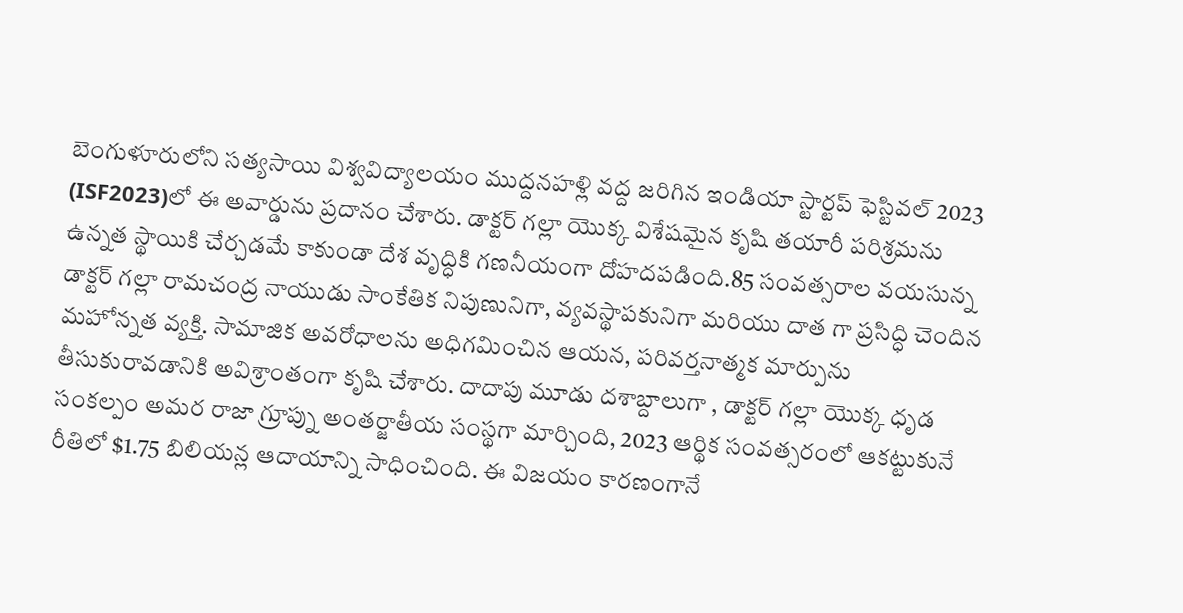బెంగుళూరులోని సత్యసాయి విశ్వవిద్యాలయం ముద్దనహళ్లి వద్ద జరిగిన ఇండియా స్టార్టప్ ఫెస్టివల్ 2023 (ISF2023)లో ఈ అవార్డును ప్రదానం చేశారు. డాక్టర్ గల్లా యొక్క విశేషమైన కృషి తయారీ పరిశ్రమను ఉన్నత స్థాయికి చేర్చడమే కాకుండా దేశ వృద్ధికి గణనీయంగా దోహదపడింది.85 సంవత్సరాల వయసున్న డాక్టర్ గల్లా రామచంద్ర నాయుడు సాంకేతిక నిపుణునిగా, వ్యవస్థాపకునిగా మరియు దాత గా ప్రసిద్ధి చెందిన మహోన్నత వ్యక్తి. సామాజిక అవరోధాలను అధిగమించిన ఆయన, పరివర్తనాత్మక మార్పును తీసుకురావడానికి అవిశ్రాంతంగా కృషి చేశారు. దాదాపు మూడు దశాబ్దాలుగా , డాక్టర్ గల్లా యొక్క ధృడ సంకల్పం అమర రాజా గ్రూప్ను అంతర్జాతీయ సంస్థగా మార్చింది, 2023 ఆర్థిక సంవత్సరంలో ఆకట్టుకునే రీతిలో $1.75 బిలియన్ల ఆదాయాన్ని సాధించింది. ఈ విజయం కారణంగానే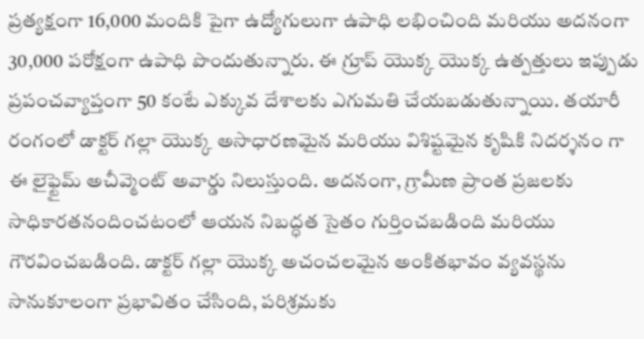ప్రత్యక్షంగా 16,000 మందికి పైగా ఉద్యోగులుగా ఉపాధి లభించింది మరియు అదనంగా 30,000 పరోక్షంగా ఉపాధి పొందుతున్నారు. ఈ గ్రూప్ యొక్క యొక్క ఉత్పత్తులు ఇప్పుడు ప్రపంచవ్యాప్తంగా 50 కంటే ఎక్కువ దేశాలకు ఎగుమతి చేయబడుతున్నాయి. తయారీ రంగంలో డాక్టర్ గల్లా యొక్క అసాధారణమైన మరియు విశిష్టమైన కృషికి నిదర్శనం గా ఈ లైఫ్టైమ్ అచీవ్మెంట్ అవార్డు నిలుస్తుంది. అదనంగా, గ్రామీణ ప్రాంత ప్రజలకు సాధికారతనందించటంలో ఆయన నిబద్ధత సైతం గుర్తించబడింది మరియు గౌరవించబడింది. డాక్టర్ గల్లా యొక్క అచంచలమైన అంకితభావం వ్యవస్థను సానుకూలంగా ప్రభావితం చేసింది, పరిశ్రమకు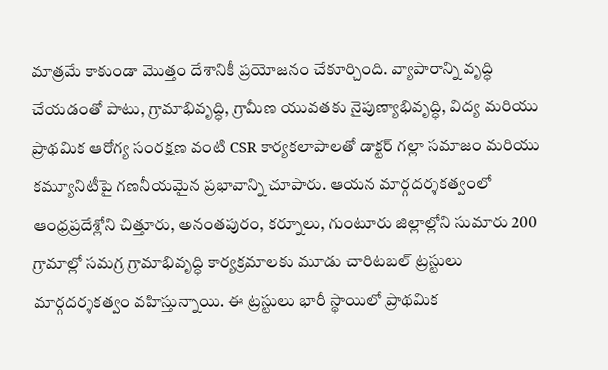మాత్రమే కాకుండా మొత్తం దేశానికీ ప్రయోజనం చేకూర్చింది. వ్యాపారాన్ని వృద్ధి చేయడంతో పాటు, గ్రామాభివృద్ధి, గ్రామీణ యువతకు నైపుణ్యాభివృద్ధి, విద్య మరియు ప్రాథమిక ఆరోగ్య సంరక్షణ వంటి CSR కార్యకలాపాలతో డాక్టర్ గల్లా సమాజం మరియు కమ్యూనిటీపై గణనీయమైన ప్రభావాన్ని చూపారు. ఆయన మార్గదర్శకత్వంలో ఆంధ్రప్రదేశ్లోని చిత్తూరు, అనంతపురం, కర్నూలు, గుంటూరు జిల్లాల్లోని సుమారు 200 గ్రామాల్లో సమగ్ర గ్రామాభివృద్ధి కార్యక్రమాలకు మూడు చారిటబల్ ట్రస్టులు మార్గదర్శకత్వం వహిస్తున్నాయి. ఈ ట్రస్టులు భారీ స్థాయిలో ప్రాథమిక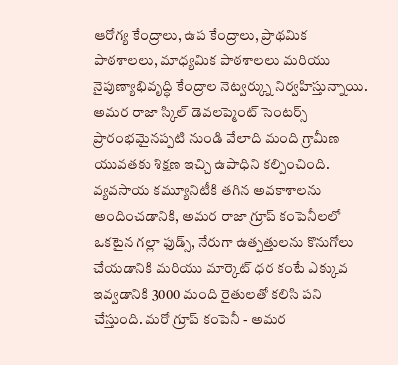ఆరోగ్య కేంద్రాలు, ఉప కేంద్రాలు, ప్రాథమిక పాఠశాలలు, మాధ్యమిక పాఠశాలలు మరియు నైపుణ్యాభివృద్ధి కేంద్రాల నెట్వర్క్ను నిర్వహిస్తున్నాయి. అమర రాజా స్కిల్ డెవలప్మెంట్ సెంటర్స్ ప్రారంభమైనప్పటి నుండి వేలాది మంది గ్రామీణ యువతకు శిక్షణ ఇచ్చి ఉపాధిని కల్పించింది. వ్యవసాయ కమ్యూనిటీకి తగిన అవకాశాలను అందించడానికి, అమర రాజా గ్రూప్ కంపెనీలలో ఒకటైన గల్లా ఫుడ్స్, నేరుగా ఉత్పత్తులను కొనుగోలు చేయడానికి మరియు మార్కెట్ ధర కంటే ఎక్కువ ఇవ్వడానికి 3000 మంది రైతులతో కలిసి పని చేస్తుంది. మరో గ్రూప్ కంపెనీ - అమర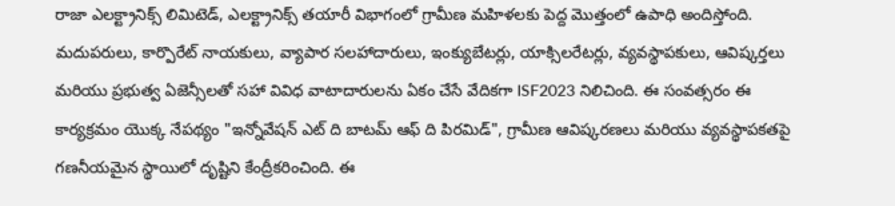రాజా ఎలక్ట్రానిక్స్ లిమిటెడ్, ఎలక్ట్రానిక్స్ తయారీ విభాగంలో గ్రామీణ మహిళలకు పెద్ద మొత్తంలో ఉపాధి అందిస్తోంది. మదుపరులు, కార్పొరేట్ నాయకులు, వ్యాపార సలహాదారులు, ఇంక్యుబేటర్లు, యాక్సిలరేటర్లు, వ్యవస్థాపకులు, ఆవిష్కర్తలు మరియు ప్రభుత్వ ఏజెన్సీలతో సహా వివిధ వాటాదారులను ఏకం చేసే వేదికగా ISF2023 నిలిచింది. ఈ సంవత్సరం ఈ కార్యక్రమం యొక్క నేపథ్యం "ఇన్నోవేషన్ ఎట్ ది బాటమ్ ఆఫ్ ది పిరమిడ్", గ్రామీణ ఆవిష్కరణలు మరియు వ్యవస్థాపకతపై గణనీయమైన స్థాయిలో దృష్టిని కేంద్రీకరించింది. ఈ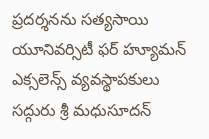ప్రదర్శనను సత్యసాయి యూనివర్సిటీ ఫర్ హ్యూమన్ ఎక్సలెన్స్ వ్యవస్థాపకులు సద్గురు శ్రీ మధుసూదన్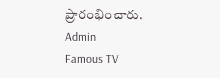ప్రారంభించారు.
Admin
Famous TV